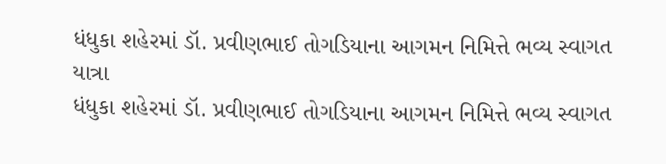ધંધુકા શહેરમાં ડૉ. પ્રવીણભાઈ તોગડિયાના આગમન નિમિત્તે ભવ્ય સ્વાગત યાત્રા
ધંધુકા શહેરમાં ડૉ. પ્રવીણભાઈ તોગડિયાના આગમન નિમિત્તે ભવ્ય સ્વાગત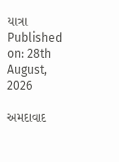યાત્રા
Published on: 28th August, 2026

અમદાવાદ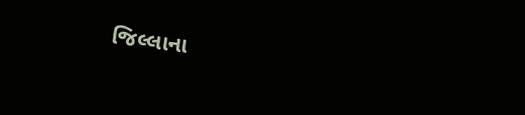જિલ્લાના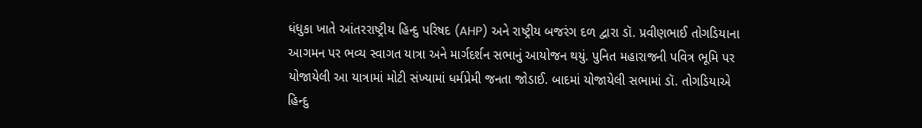ધંધુકા ખાતે આંતરરાષ્ટ્રીય હિન્દુ પરિષદ (AHP) અને રાષ્ટ્રીય બજરંગ દળ દ્વારા ડૉ. પ્રવીણભાઈ તોગડિયાના આગમન પર ભવ્ય સ્વાગત યાત્રા અને માર્ગદર્શન સભાનું આયોજન થયું. પુનિત મહારાજની પવિત્ર ભૂમિ પર યોજાયેલી આ યાત્રામાં મોટી સંખ્યામાં ધર્મપ્રેમી જનતા જોડાઈ. બાદમાં યોજાયેલી સભામાં ડૉ. તોગડિયાએ હિન્દુ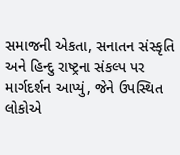સમાજની એકતા, સનાતન સંસ્કૃતિ અને હિન્દુ રાષ્ટ્રના સંકલ્પ પર માર્ગદર્શન આપ્યું, જેને ઉપસ્થિત લોકોએ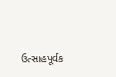ઉત્સાહપૂર્વક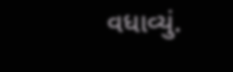વધાવ્યું.